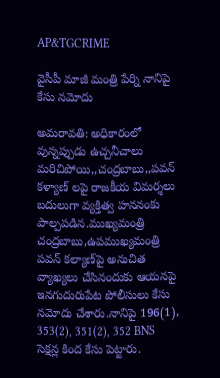AP&TGCRIME

వైసీపీ మాజీ మంత్రి పేర్ని నానిపై కేసు నమోదు

అమరావతి: అధికారంలో వున్నప్పుడు ఉచ్చనీచాలు మరిచిపోయి,,చంద్రబాబు,,పవన్ కళ్యాణ్ లపై రాజకీయ విమర్శలు బదులుగా వ్యక్తిత్వ హననంకు పాల్పపడిన.ముఖ్యమంత్రి  చంద్రబాబు,ఉపముఖ్యమంత్రి పవన్ కల్యాణ్‌పై అనుచిత వ్యాఖ్యలు చేసినందుకు ఆయనపై ఇనగుదురుపేట పోలీసులు కేసు నమోదు చేశారు.నానిపై 196(1), 353(2), 351(2), 352 BNS సెక్షన్ల కింద కేసు పెట్టారు.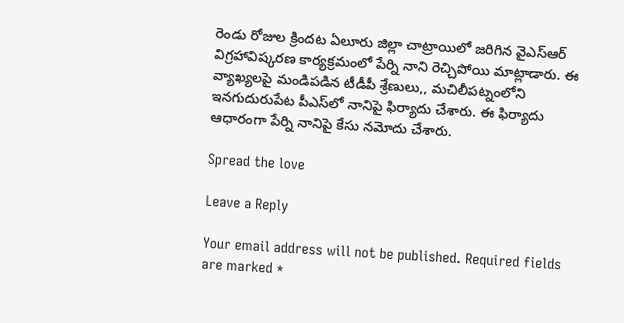రెండు రోజుల క్రిందట ఏలూరు జిల్లా చాట్రాయిలో జరిగిన వైఎస్ఆర్ విగ్రహావిష్కరణ కార్యక్రమంలో పేర్ని నాని రెచ్చిపోయి మాట్లాడారు. ఈ వ్యాఖ్యలపై మండిపడిన టీడీపీ శ్రేణులు,, మచిలీపట్నంలోని ఇనగుదురుపేట పీఎస్‌లో నానిపై ఫిర్యాదు చేశారు. ఈ ఫిర్యాదు ఆధారంగా పేర్ని నానిపై కేసు నమోదు చేశారు.

Spread the love

Leave a Reply

Your email address will not be published. Required fields are marked *